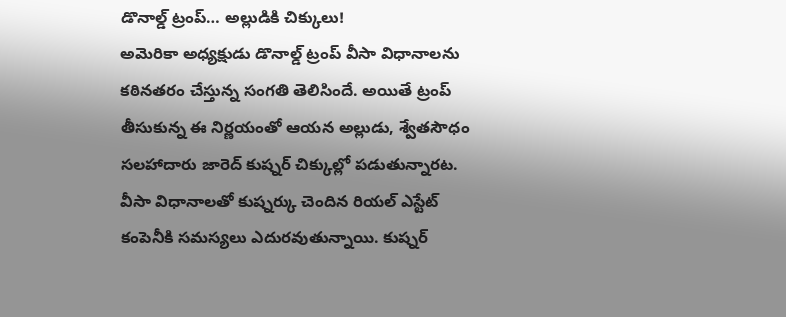డొనాల్డ్ ట్రంప్… అల్లుడికి చిక్కులు!
అమెరికా అధ్యక్షుడు డొనాల్డ్ ట్రంప్ వీసా విధానాలను కఠినతరం చేస్తున్న సంగతి తెలిసిందే. అయితే ట్రంప్ తీసుకున్న ఈ నిర్ణయంతో ఆయన అల్లుడు, శ్వేతసౌధం సలహాదారు జారెద్ కుష్నర్ చిక్కుల్లో పడుతున్నారట. వీసా విధానాలతో కుష్నర్కు చెందిన రియల్ ఎస్టేట్ కంపెనీకి సమస్యలు ఎదురవుతున్నాయి. కుష్నర్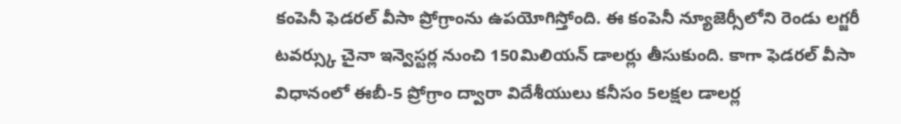కంపెనీ ఫెడరల్ వీసా ప్రోగ్రాంను ఉపయోగిస్తోంది. ఈ కంపెనీ న్యూజెర్సీలోని రెండు లగ్జరీ టవర్స్కు చైనా ఇన్వెస్టర్ల నుంచి 150మిలియన్ డాలర్లు తీసుకుంది. కాగా ఫెడరల్ వీసా విధానంలో ఈబీ-5 ప్రోగ్రాం ద్వారా విదేశీయులు కనీసం 5లక్షల డాలర్ల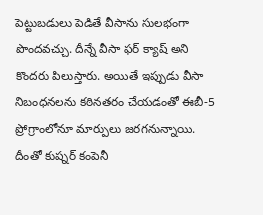పెట్టుబడులు పెడితే వీసాను సులభంగా పొందవచ్చు. దీన్నే వీసా ఫర్ క్యాష్ అని కొందరు పిలుస్తారు. అయితే ఇప్పుడు వీసా నిబంధనలను కఠినతరం చేయడంతో ఈబీ-5 ప్రోగ్రాంలోనూ మార్పులు జరగనున్నాయి. దీంతో కుష్నర్ కంపెనీ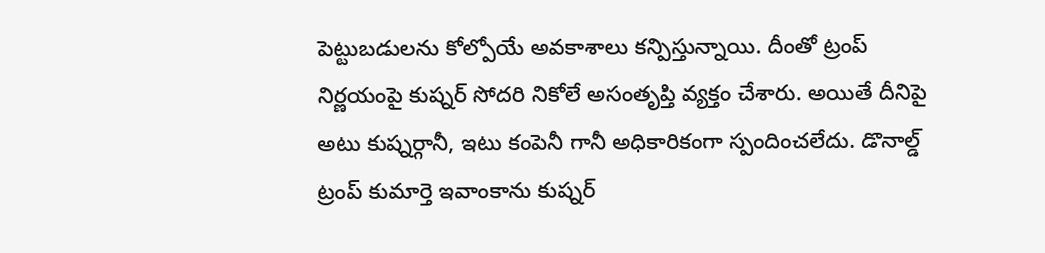పెట్టుబడులను కోల్పోయే అవకాశాలు కన్పిస్తున్నాయి. దీంతో ట్రంప్ నిర్ణయంపై కుష్నర్ సోదరి నికోలే అసంతృప్తి వ్యక్తం చేశారు. అయితే దీనిపై అటు కుష్నర్గానీ, ఇటు కంపెనీ గానీ అధికారికంగా స్పందించలేదు. డొనాల్డ్ ట్రంప్ కుమార్తె ఇవాంకాను కుష్నర్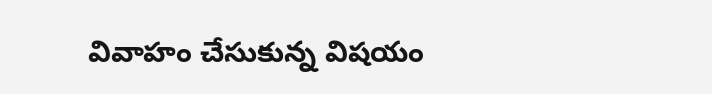వివాహం చేసుకున్న విషయం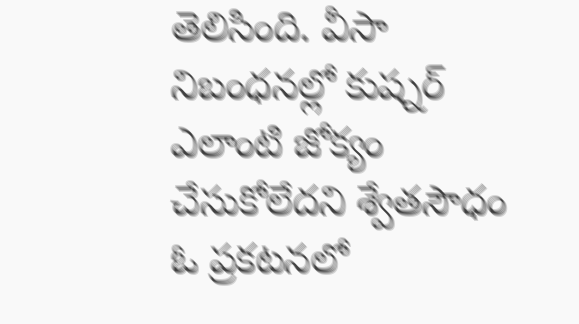తెలిసింది. వీసా నిబంధనల్లో కుష్నర్ ఎలాంటి జోక్యం చేసుకోలేదని శ్వేతసౌధం ఓ ప్రకటనలో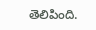తెలిపింది.